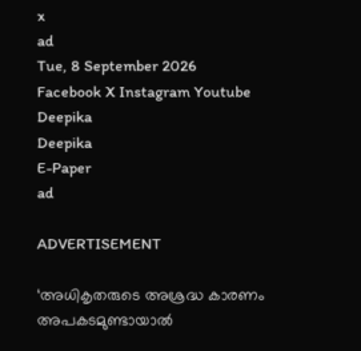x
ad
Tue, 8 September 2026
Facebook X Instagram Youtube
Deepika
Deepika
E-Paper
ad

ADVERTISEMENT

‘അധികൃതരുടെ അശ്രദ്ധ കാരണം അപകടമുണ്ടായാൽ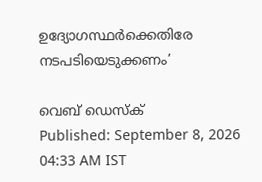ഉദ്യോഗസ്ഥർക്കെതിരേ നടപടിയെടുക്കണം’

വെബ് ഡെസ്ക്
Published: September 8, 2026 04:33 AM IST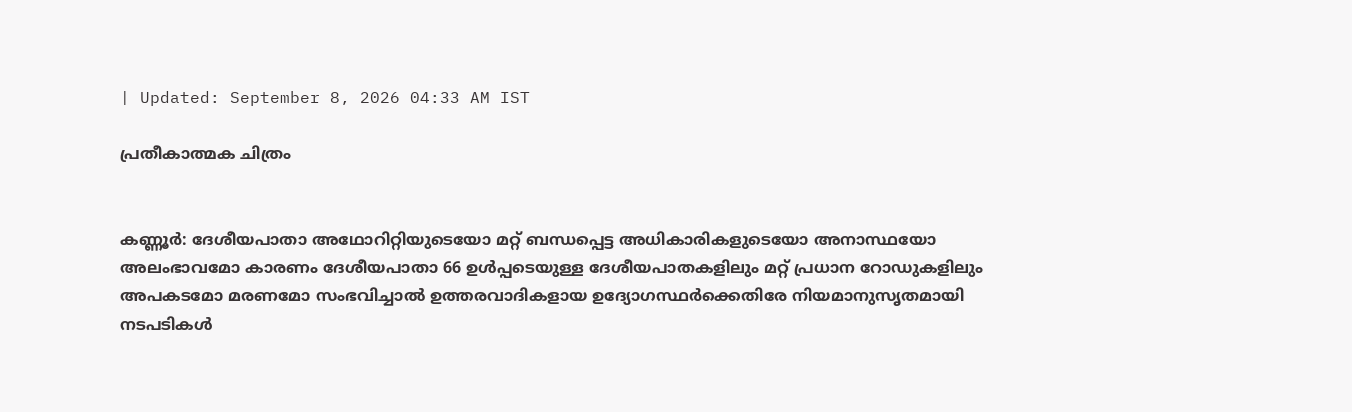| Updated: September 8, 2026 04:33 AM IST

പ്രതീകാത്മക ചിത്രം


കണ്ണൂർ: ദേശീയപാതാ അഥോറിറ്റിയുടെയോ മറ്റ് ബന്ധപ്പെട്ട അധികാരികളുടെയോ അനാസ്ഥയോ അലംഭാവമോ കാരണം ദേശീയപാതാ 66 ഉൾപ്പടെയുള്ള ദേശീയപാതകളിലും മറ്റ് പ്രധാന റോഡുകളിലും അപകടമോ മരണമോ സംഭവിച്ചാൽ ഉത്തരവാദികളായ ഉദ്യോഗസ്ഥർക്കെതിരേ നിയമാനുസൃതമായി നടപടികൾ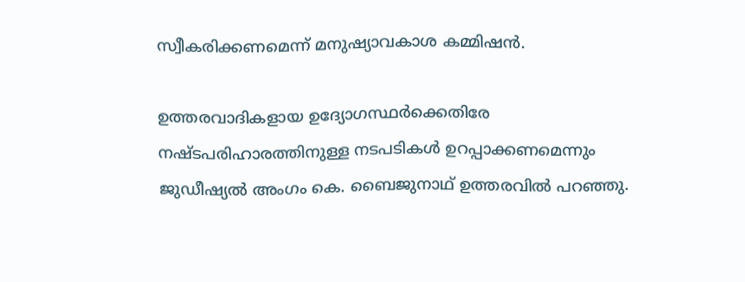സ്വീകരിക്കണമെന്ന് മനുഷ്യാവകാശ കമ്മിഷൻ.

ഉത്തരവാദികളായ ഉദ്യോഗസ്ഥർക്കെതിരേ നഷ്ടപരിഹാരത്തിനുള്ള നടപടികൾ ഉറപ്പാക്കണമെന്നും ജുഡീഷ്യൽ അംഗം കെ. ബൈജുനാഥ് ഉത്തരവിൽ പറഞ്ഞു.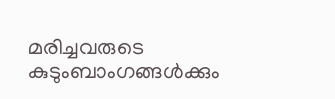മരിച്ചവരുടെ കുടുംബാംഗങ്ങൾക്കും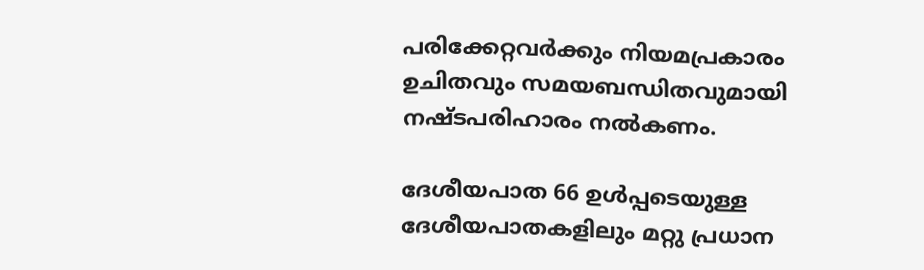പരിക്കേറ്റവർക്കും നിയമപ്രകാരം ഉചിതവും സമയബന്ധിതവുമായി നഷ്ടപരിഹാരം നൽകണം.

ദേശീയപാത 66 ഉൾപ്പടെയുള്ള ദേശീയപാതകളിലും മറ്റു പ്രധാന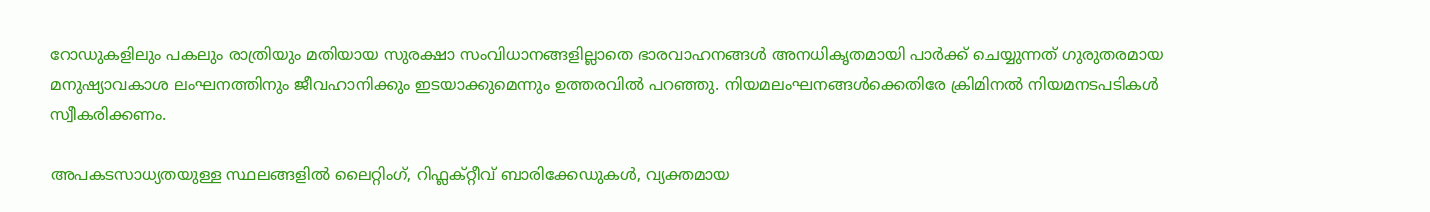റോഡുകളിലും പകലും രാത്രിയും മതിയായ സുരക്ഷാ സംവിധാനങ്ങളില്ലാതെ ഭാരവാഹനങ്ങൾ അനധികൃതമായി പാർക്ക് ചെയ്യുന്നത് ഗുരുതരമായ മനുഷ്യാവകാശ ലംഘനത്തിനും ജീവഹാനിക്കും ഇടയാക്കുമെന്നും ഉത്തരവിൽ പറഞ്ഞു. നിയമലംഘനങ്ങൾക്കെതിരേ ക്രിമിനൽ നിയമനടപടികൾ സ്വീകരിക്കണം.

അപകടസാധ്യതയുള്ള സ്ഥലങ്ങളിൽ ലൈറ്റിംഗ്, റിഫ്ലക്റ്റീവ് ബാരിക്കേഡുകൾ, വ്യക്തമായ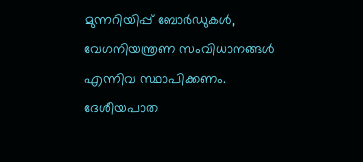മുന്നറിയിപ്പ് ബോർഡുകൾ, വേഗനിയന്ത്രണ സംവിധാനങ്ങൾ എന്നിവ സ്ഥാപിക്കണം. ദേശീയപാത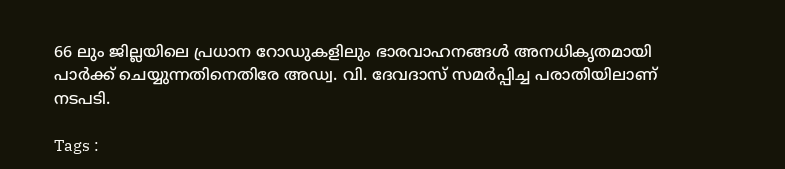66 ലും ജില്ലയിലെ പ്രധാന റോഡുകളിലും ഭാരവാഹനങ്ങൾ അനധികൃതമായി പാർക്ക് ചെയ്യുന്നതിനെതിരേ അഡ്വ. വി. ദേവദാസ് സമർപ്പിച്ച പരാതിയിലാണ് നടപടി.

Tags :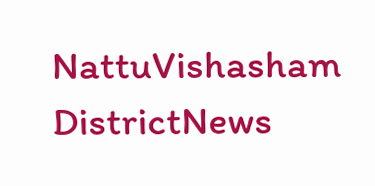NattuVishasham DistrictNews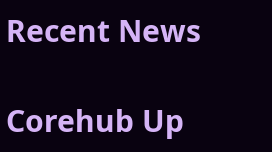Recent News

Corehub Up